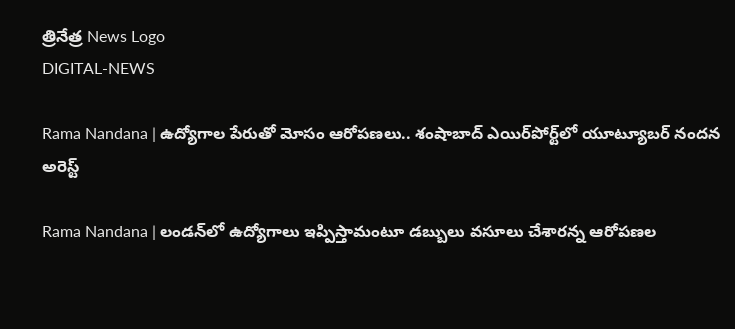త్రినేత్ర News Logo
DIGITAL-NEWS

Rama Nandana | ఉద్యోగాల పేరుతో మోసం ఆరోప‌ణ‌లు.. శంషాబాద్ ఎయిర్‌పోర్ట్‌లో యూట్యూబర్‌ నందన అరెస్ట్‌

Rama Nandana | లండన్‌లో ఉద్యోగాలు ఇప్పిస్తామంటూ డబ్బులు వసూలు చేశారన్న ఆరోపణల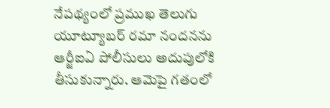నేపథ్యంలో ప్రముఖ తెలుగు యూట్యూబర్‌ రమా నందనను ఆర్జీఐఏ పోలీసులు అదుపులోకి తీసుకున్నారు. ఆమెపై గతంలో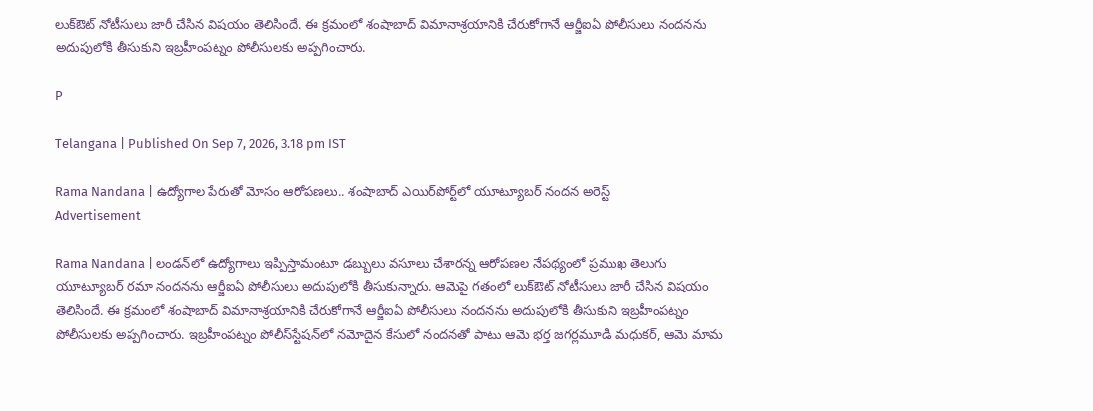లుక్‌ఔట్‌ నోటీసులు జారీ చేసిన విషయం తెలిసిందే. ఈ క్రమంలో శంషాబాద్‌ విమానాశ్రయానికి చేరుకోగానే ఆర్జీఐఏ పోలీసులు నందనను అదుపులోకి తీసుకుని ఇబ్రహీంపట్నం పోలీసులకు అప్పగించారు.

P

Telangana | Published On Sep 7, 2026, 3.18 pm IST

Rama Nandana | ఉద్యోగాల పేరుతో మోసం ఆరోప‌ణ‌లు.. శంషాబాద్ ఎయిర్‌పోర్ట్‌లో యూట్యూబర్‌ నందన అరెస్ట్‌
Advertisement

Rama Nandana | లండన్‌లో ఉద్యోగాలు ఇప్పిస్తామంటూ డబ్బులు వసూలు చేశారన్న ఆరోపణల నేపథ్యంలో ప్రముఖ తెలుగు యూట్యూబర్‌ రమా నందనను ఆర్జీఐఏ పోలీసులు అదుపులోకి తీసుకున్నారు. ఆమెపై గతంలో లుక్‌ఔట్‌ నోటీసులు జారీ చేసిన విషయం తెలిసిందే. ఈ క్రమంలో శంషాబాద్‌ విమానాశ్రయానికి చేరుకోగానే ఆర్జీఐఏ పోలీసులు నందనను అదుపులోకి తీసుకుని ఇబ్రహీంపట్నం పోలీసులకు అప్పగించారు. ఇబ్రహీంపట్నం పోలీస్‌స్టేషన్‌లో నమోదైన కేసులో నందనతో పాటు ఆమె భర్త జగర్లమూడి మధుకర్‌, ఆమె మామ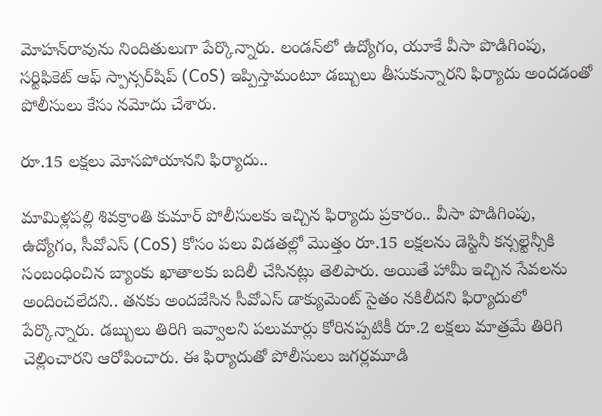మోహన్‌రావును నిందితులుగా పేర్కొన్నారు. లండన్‌లో ఉద్యోగం, యూకే వీసా పొడిగింపు, సర్టిఫికెట్‌ ఆఫ్‌ స్పాన్సర్‌షిప్‌ (CoS) ఇప్పిస్తామంటూ డబ్బులు తీసుకున్నారని ఫిర్యాదు అందడంతో పోలీసులు కేసు నమోదు చేశారు.

రూ.15 లక్షలు మోసపోయాన‌ని ఫిర్యాదు..

మామిళ్లపల్లి శివక్రాంతి కుమార్‌ పోలీసులకు ఇచ్చిన ఫిర్యాదు ప్రకారం.. వీసా పొడిగింపు, ఉద్యోగం, సీవోఎస్ (CoS) కోసం పలు విడతల్లో మొత్తం రూ.15 లక్షలను డెస్టినీ కన్సల్టెన్సీకి సంబంధించిన బ్యాంకు ఖాతాలకు బదిలీ చేసినట్లు తెలిపారు. అయితే హామీ ఇచ్చిన సేవలను అందించలేదని.. తనకు అందజేసిన సీవోఎస్ డాక్యుమెంట్‌ సైతం నకిలీదని ఫిర్యాదులో పేర్కొన్నారు. డబ్బులు తిరిగి ఇవ్వాలని పలుమార్లు కోరినప్పటికీ రూ.2 లక్షలు మాత్రమే తిరిగి చెల్లించారని ఆరోపించారు. ఈ ఫిర్యాదుతో పోలీసులు జగర్లమూడి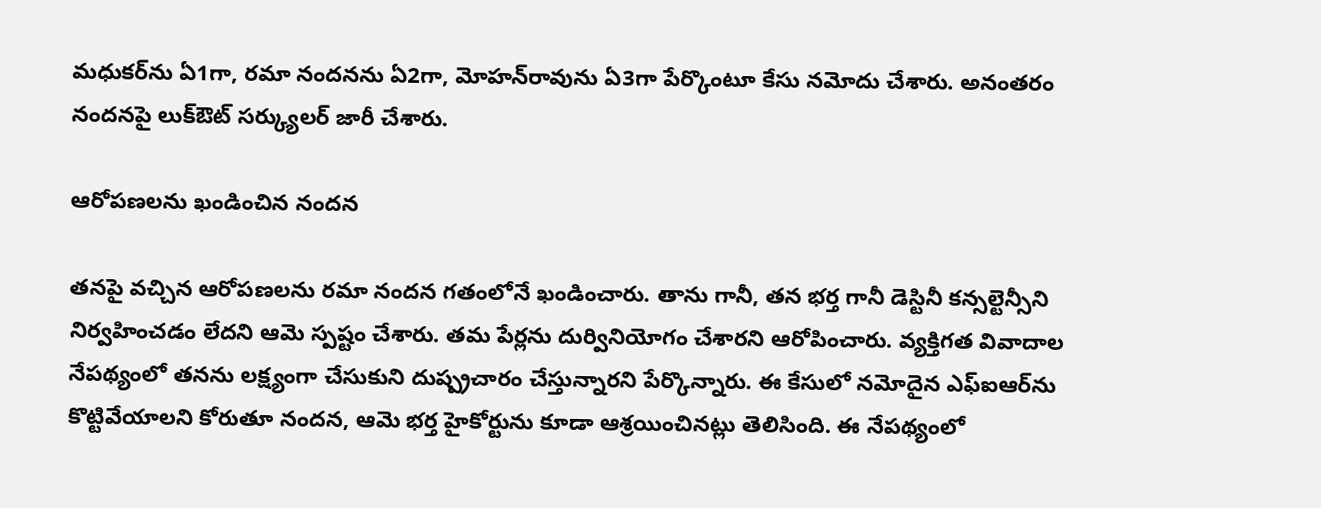మధుకర్‌ను ఏ1గా, రమా నందనను ఏ2గా, మోహన్‌రావును ఏ3గా పేర్కొంటూ కేసు నమోదు చేశారు. అనంతరం నందనపై లుక్‌ఔట్‌ సర్క్యులర్‌ జారీ చేశారు.

ఆరోపణలను ఖండించిన నందన

తనపై వచ్చిన ఆరోపణలను రమా నందన గతంలోనే ఖండించారు. తాను గానీ, తన భర్త గానీ డెస్టినీ కన్సల్టెన్సీని నిర్వహించడం లేదని ఆమె స్పష్టం చేశారు. తమ పేర్లను దుర్వినియోగం చేశారని ఆరోపించారు. వ్యక్తిగత వివాదాల నేపథ్యంలో తనను లక్ష్యంగా చేసుకుని దుష్ప్రచారం చేస్తున్నారని పేర్కొన్నారు. ఈ కేసులో నమోదైన ఎఫ్‌ఐఆర్‌ను కొట్టివేయాలని కోరుతూ నందన, ఆమె భర్త హైకోర్టును కూడా ఆశ్రయించినట్లు తెలిసింది. ఈ నేపథ్యంలో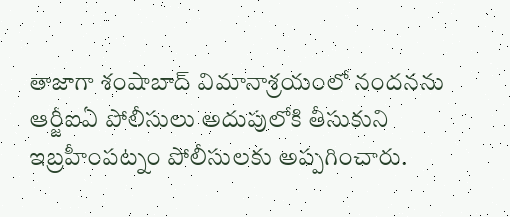తాజాగా శంషాబాద్‌ విమానాశ్రయంలో నందనను ఆర్జీఐఏ పోలీసులు అదుపులోకి తీసుకుని ఇబ్రహీంపట్నం పోలీసులకు అప్పగించారు.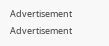Advertisement
Advertisement